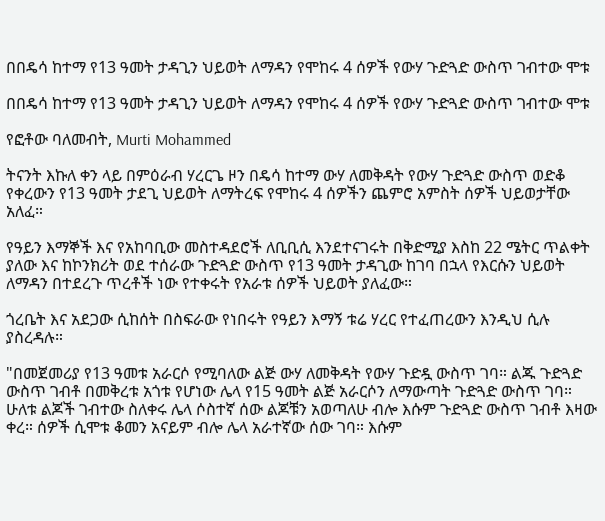በበዴሳ ከተማ የ13 ዓመት ታዳጊን ህይወት ለማዳን የሞከሩ 4 ሰዎች የውሃ ጉድጓድ ውስጥ ገብተው ሞቱ

በበዴሳ ከተማ የ13 ዓመት ታዳጊን ህይወት ለማዳን የሞከሩ 4 ሰዎች የውሃ ጉድጓድ ውስጥ ገብተው ሞቱ

የፎቶው ባለመብት, Murti Mohammed

ትናንት እኩለ ቀን ላይ በምዕራብ ሃረርጌ ዞን በዴሳ ከተማ ውሃ ለመቅዳት የውሃ ጉድጓድ ውስጥ ወድቆ የቀረውን የ13 ዓመት ታደጊ ህይወት ለማትረፍ የሞከሩ 4 ሰዎችን ጨምሮ አምስት ሰዎች ህይወታቸው አለፈ።

የዓይን እማኞች እና የአከባቢው መስተዳደሮች ለቢቢሲ እንደተናገሩት በቅድሚያ እስከ 22 ሜትር ጥልቀት ያለው እና ከኮንክሪት ወደ ተሰራው ጉድጓድ ውስጥ የ13 ዓመት ታዳጊው ከገባ በኋላ የእርሱን ህይወት ለማዳን በተደረጉ ጥረቶች ነው የተቀሩት የአራቱ ሰዎች ህይወት ያለፈው።

ጎረቤት እና አደጋው ሲከሰት በስፍራው የነበሩት የዓይን እማኝ ቱሬ ሃረር የተፈጠረውን እንዲህ ሲሉ ያስረዳሉ።

"በመጀመሪያ የ13 ዓመቱ አራርሶ የሚባለው ልጅ ውሃ ለመቅዳት የውሃ ጉድዷ ውስጥ ገባ። ልጁ ጉድጓድ ውስጥ ገብቶ በመቅረቱ አጎቱ የሆነው ሌላ የ15 ዓመት ልጅ አራርሶን ለማውጣት ጉድጓድ ውስጥ ገባ። ሁለቱ ልጆች ገብተው ስለቀሩ ሌላ ሶስተኛ ሰው ልጆቹን አወጣለሁ ብሎ እሱም ጉድጓድ ውስጥ ገብቶ እዛው ቀረ። ሰዎች ሲሞቱ ቆመን አናይም ብሎ ሌላ አራተኛው ሰው ገባ። እሱም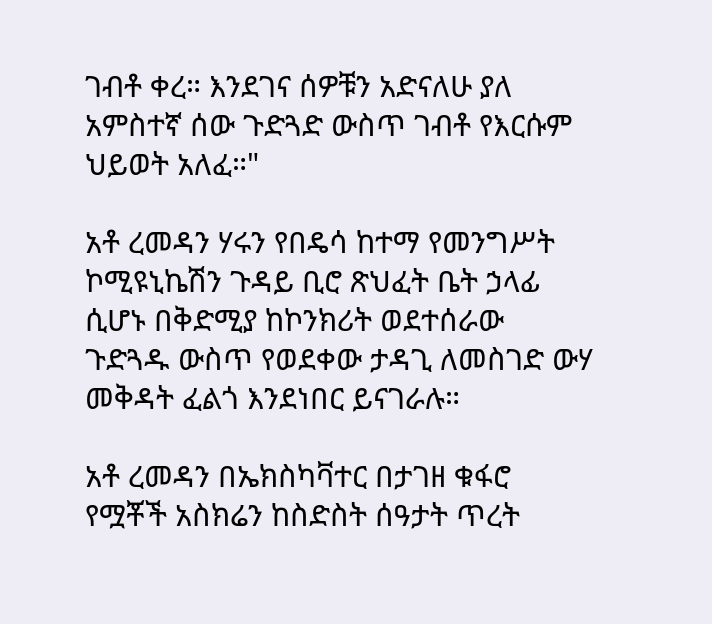ገብቶ ቀረ። እንደገና ሰዎቹን አድናለሁ ያለ አምስተኛ ሰው ጉድጓድ ውስጥ ገብቶ የእርሱም ህይወት አለፈ።"

አቶ ረመዳን ሃሩን የበዴሳ ከተማ የመንግሥት ኮሚዩኒኬሽን ጉዳይ ቢሮ ጽህፈት ቤት ኃላፊ ሲሆኑ በቅድሚያ ከኮንክሪት ወደተሰራው ጉድጓዱ ውስጥ የወደቀው ታዳጊ ለመስገድ ውሃ መቅዳት ፈልጎ እንደነበር ይናገራሉ።

አቶ ረመዳን በኤክስካቫተር በታገዘ ቁፋሮ የሟቾች አስክሬን ከስድስት ሰዓታት ጥረት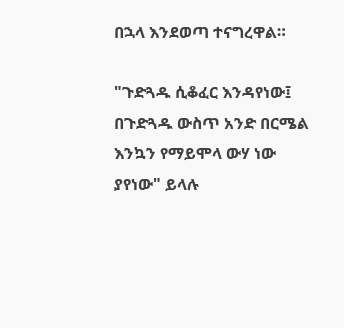በኋላ እንደወጣ ተናግረዋል።

"ጉድጓዱ ሲቆፈር እንዳየነው፤ በጉድጓዱ ውስጥ አንድ በርሜል እንኳን የማይሞላ ውሃ ነው ያየነው" ይላሉ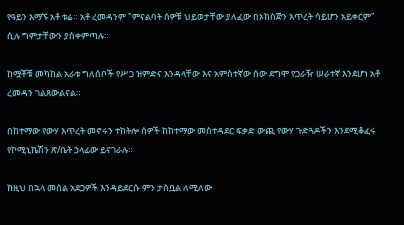የዓይን እማኙ አቶ ቱሬ። አቶ ረመዳንም "ምናልባት ሰዎቹ ህይወታቸው ያለፈው በኦክስጅን እጥረት ሳይሆን አይቀርም" ሲሉ ግምታቸውን ያስቀምጣሉ።

ከሟቾቹ መካከል አራቱ ግለሰቦች የሥጋ ዝምድና እንዳላቸው እና አምስተኛው ሰው ደግሞ የጋራዥ ሠራተኛ እንደሆነ አቶ ረመዳን ገልጸውልናል።

በከተማው የውሃ እጥረት መኖሩን ተከትሎ ሰዎች ከከተማው መስተዳደር ፍቃድ ውጪ የውሃ ጉድጓዶችን እንደሚቆፈሩ የኮሚኒኬሽን ጽ/ቤት ኃላፊው ይናገራሉ።

ከዚህ በኋላ መሰል አደጋዎች እንዳይደርሱ ምን ታስቧል ለሚለው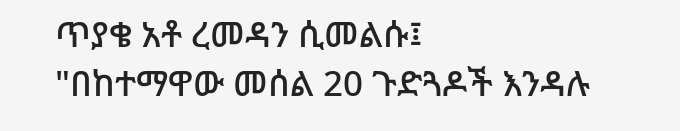ጥያቄ አቶ ረመዳን ሲመልሱ፤ "በከተማዋው መሰል 20 ጉድጓዶች እንዳሉ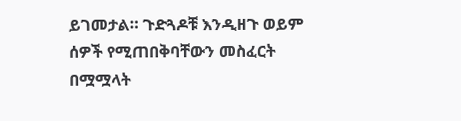ይገመታል። ጉድጓዶቹ እንዲዘጉ ወይም ሰዎች የሚጠበቅባቸውን መስፈርት በሟሟላት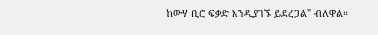ከውሃ ቢሮ ፍቃድ እንዲያገኙ ይደረጋል" ብለዋል።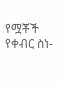የሟቾች የቀብር ስነ-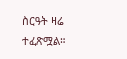ስርዓት ዛሬ ተፈጽሟል።